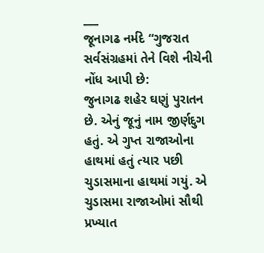___
જૂનાગઢ નર્મદે “ગુજરાત સર્વસંગ્રહમાં તેને વિશે નીચેની નોંધ આપી છે:
જુનાગઢ શહેર ઘણું પુરાતન છે. એનું જૂનું નામ જીર્ણદુગ હતું. એ ગુપ્ત રાજાઓના હાથમાં હતું ત્યાર પછી ચુડાસમાના હાથમાં ગયું. એ ચુડાસમા રાજાઓમાં સૌથી પ્રખ્યાત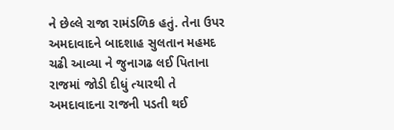ને છેલ્લે રાજા રામંડળિક હતું. તેના ઉપર અમદાવાદને બાદશાહ સુલતાન મહમદ ચઢી આવ્યા ને જુનાગઢ લઈ પિતાના રાજમાં જોડી દીધું ત્યારથી તે અમદાવાદના રાજની પડતી થઈ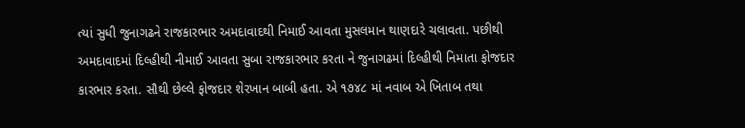ત્યાં સુધી જુનાગઢને રાજકારભાર અમદાવાદથી નિમાઈ આવતા મુસલમાન થાણદારે ચલાવતા. પછીથી અમદાવાદમાં દિલ્હીથી નીમાઈ આવતા સુબા રાજકારભાર કરતા ને જુનાગઢમાં દિલ્હીથી નિમાતા ફોજદાર કારભાર કરતા. સૌથી છેલ્લે ફોજદાર શેરખાન બાબી હતા. એ ૧૭૪૮ માં નવાબ એ ખિતાબ તથા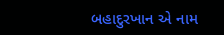બહાદુરખાન એ નામ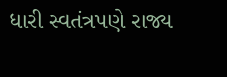ધારી સ્વતંત્રપણે રાજ્ય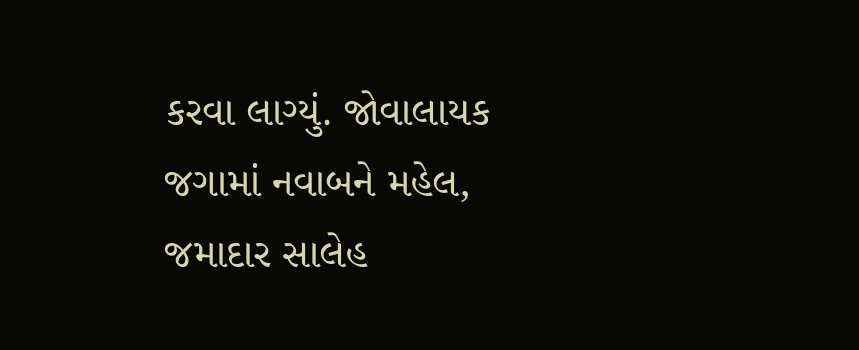કરવા લાગ્યું. જોવાલાયક જગામાં નવાબને મહેલ, જમાદાર સાલેહ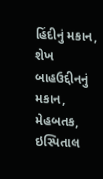હિંદીનું મકાન, શેખ બાહઉદ્દીનનું મકાન, મેહબતક, ઇસ્પિતાલ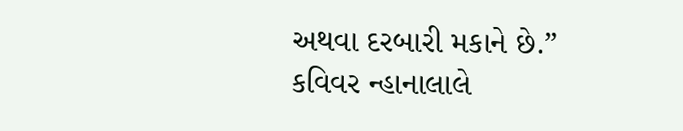અથવા દરબારી મકાને છે.”
કવિવર ન્હાનાલાલે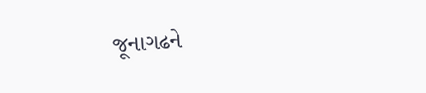જૂનાગઢને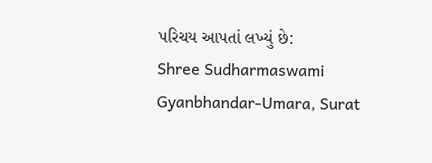પરિચય આપતાં લખ્યું છે:
Shree Sudharmaswami Gyanbhandar-Umara, Surat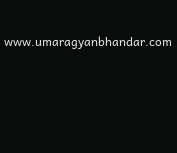www.umaragyanbhandar.com